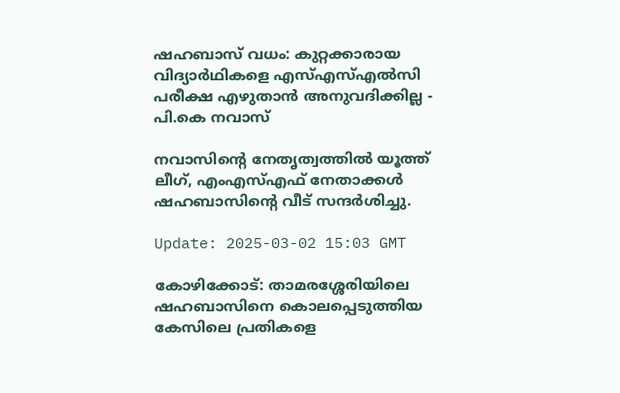ഷഹബാസ് വധം: കുറ്റക്കാരായ വിദ്യാർഥികളെ എസ്എസ്എൽസി പരീക്ഷ എഴുതാൻ അനുവദിക്കില്ല - പി.കെ നവാസ്

നവാസിന്റെ നേതൃത്വത്തിൽ യൂത്ത് ലീഗ്, എംഎസ്എഫ് നേതാക്കൾ ഷഹബാസിന്റെ വീട് സന്ദർശിച്ചു.

Update: 2025-03-02 15:03 GMT

കോഴിക്കോട്: താമരശ്ശേരിയിലെ ഷഹബാസിനെ കൊലപ്പെടുത്തിയ കേസിലെ പ്രതികളെ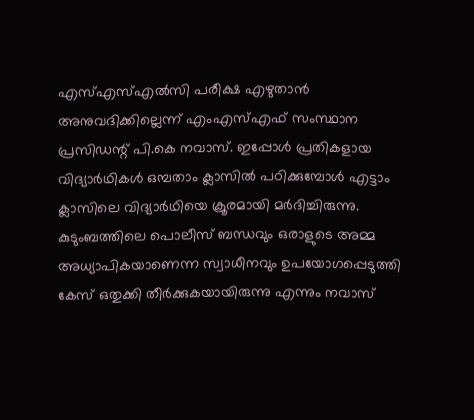എസ്എസ്എൽസി പരീക്ഷ എഴുതാൻ അനുവദിക്കില്ലെന്ന് എംഎസ്എഫ് സംസ്ഥാന പ്രസിഡന്റ് പി.കെ നവാസ്. ഇപ്പോൾ പ്രതികളായ വിദ്യാർഥികൾ ഒമ്പതാം ക്ലാസിൽ പഠിക്കുമ്പോൾ എട്ടാം ക്ലാസിലെ വിദ്യാർഥിയെ ക്രൂരമായി മർദിച്ചിരുന്നു. കുടുംബത്തിലെ പൊലീസ് ബന്ധവും ഒരാളുടെ അമ്മ അധ്യാപികയാണെന്ന സ്വാധീനവും ഉപയോഗപ്പെടുത്തി കേസ് ഒതുക്കി തീർക്കുകയായിരുന്നു എന്നും നവാസ്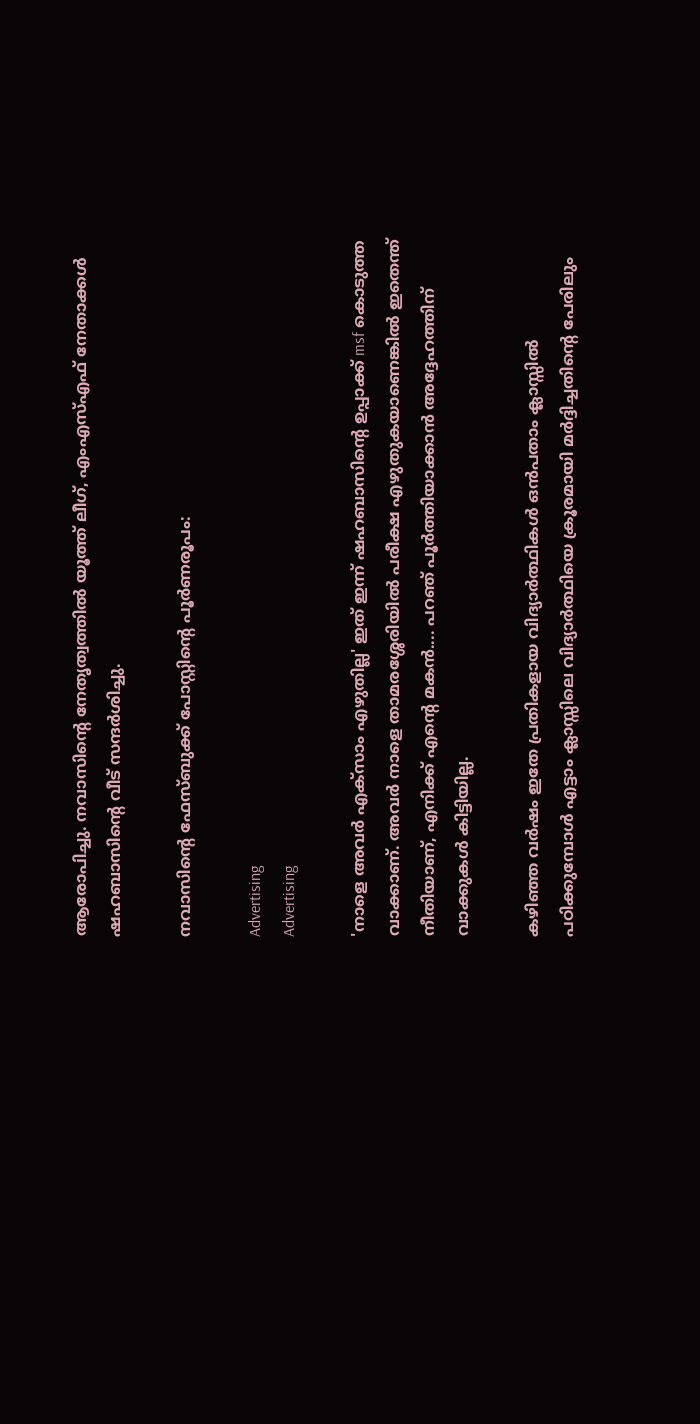ആരോപിച്ചു. നവാസിന്റെ നേതൃത്വത്തിൽ യൂത്ത് ലീഗ്, എംഎസ്എഫ് നേതാക്കൾ ഷഹബാസിന്റെ വീട് സന്ദർശിച്ചു.

നവാസിന്റെ ഫേസ്ബുക്ക് പോസ്റ്റിന്റെ പൂർണരൂപം:

Advertising
Advertising

'നാളെ അവർ എക്സാം എഴുതില്ല' ഇത് ഇന്ന് ഷഹബാസിന്റെ ഉപ്പാക്ക് msf കൊടുത്ത വാക്കാണ്. അവർ നാളെ താമരശ്ശേരിയിൽ പരീക്ഷ എഴുതുകയാണെങ്കിൽ ഇതെന്ത് നീതിയാണ്, എനിക്ക് എന്റെ മകൻ.... പറഞ് പൂർത്തിയാക്കാൻ അദ്ദേഹത്തിന് വാക്കുകൾ കിട്ടിയില്ല.

കഴിഞ്ഞ വർഷം ഇതേ പ്രതികളായ വിദ്യാർത്ഥികൾ ഒൻപതാം ക്ലാസ്സിൽ പഠിക്കുമ്പോൾ എട്ടാം ക്ലാസ്സിലെ വിദ്യാർത്ഥിയെ ക്രൂരമായി മർദ്ദിച്ചതിന്റെ പേരിലും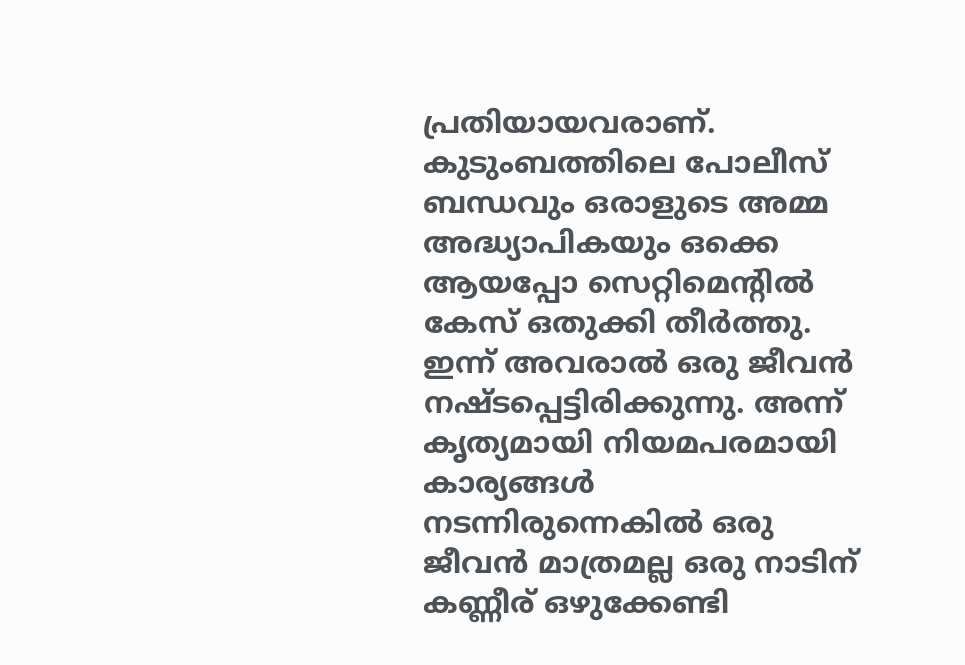പ്രതിയായവരാണ്. കുടുംബത്തിലെ പോലീസ് ബന്ധവും ഒരാളുടെ അമ്മ അദ്ധ്യാപികയും ഒക്കെ ആയപ്പോ സെറ്റിമെന്റിൽ കേസ് ഒതുക്കി തീർത്തു. ഇന്ന് അവരാൽ ഒരു ജീവൻ നഷ്ടപ്പെട്ടിരിക്കുന്നു. അന്ന് കൃത്യമായി നിയമപരമായി കാര്യങ്ങൾ നടന്നിരുന്നെകിൽ ഒരു ജീവൻ മാത്രമല്ല ഒരു നാടിന് കണ്ണീര് ഒഴുക്കേണ്ടി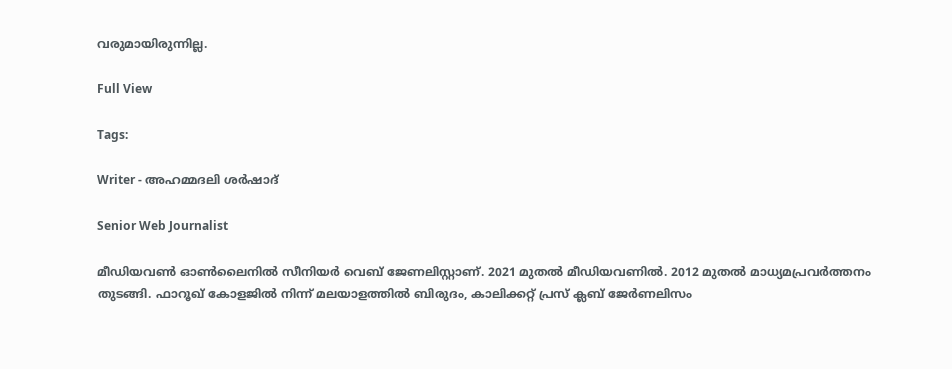വരുമായിരുന്നില്ല.

Full View

Tags:

Writer - അഹമ്മദലി ശര്‍ഷാദ്

Senior Web Journalist

മീഡിയവൺ ഓൺലൈനിൽ സീനിയർ വെബ് ജേണലിസ്റ്റാണ്. 2021 മുതൽ മീഡിയവണിൽ. 2012 മുതൽ മാധ്യമപ്രവർത്തനം തുടങ്ങി. ഫാറൂഖ് കോളജിൽ നിന്ന് മലയാളത്തിൽ ബിരുദം, കാലിക്കറ്റ് പ്രസ് ക്ലബ് ജേർണലിസം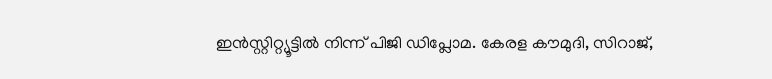ഇൻസ്റ്റിറ്റ്യൂട്ടിൽ നിന്ന് പിജി ഡിപ്ലോമ. കേരള കൗമുദി, സിറാജ്,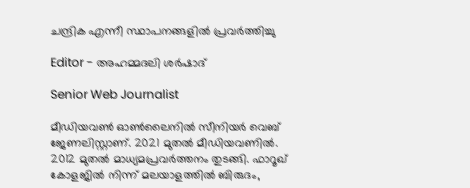ചന്ദ്രിക എന്നീ സ്ഥാപനങ്ങളിൽ പ്രവർത്തിച്ചു

Editor - അഹമ്മദലി ശര്‍ഷാദ്

Senior Web Journalist

മീഡിയവൺ ഓൺലൈനിൽ സീനിയർ വെബ് ജേണലിസ്റ്റാണ്. 2021 മുതൽ മീഡിയവണിൽ. 2012 മുതൽ മാധ്യമപ്രവർത്തനം തുടങ്ങി. ഫാറൂഖ് കോളജിൽ നിന്ന് മലയാളത്തിൽ ബിരുദം,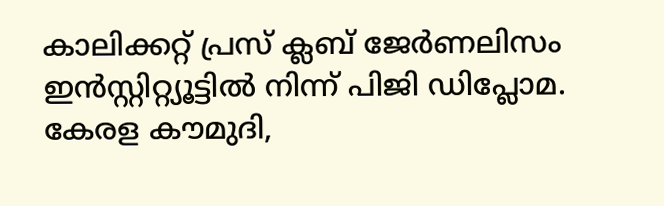കാലിക്കറ്റ് പ്രസ് ക്ലബ് ജേർണലിസം ഇൻസ്റ്റിറ്റ്യൂട്ടിൽ നിന്ന് പിജി ഡിപ്ലോമ. കേരള കൗമുദി,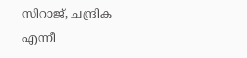സിറാജ്, ചന്ദ്രിക എന്നീ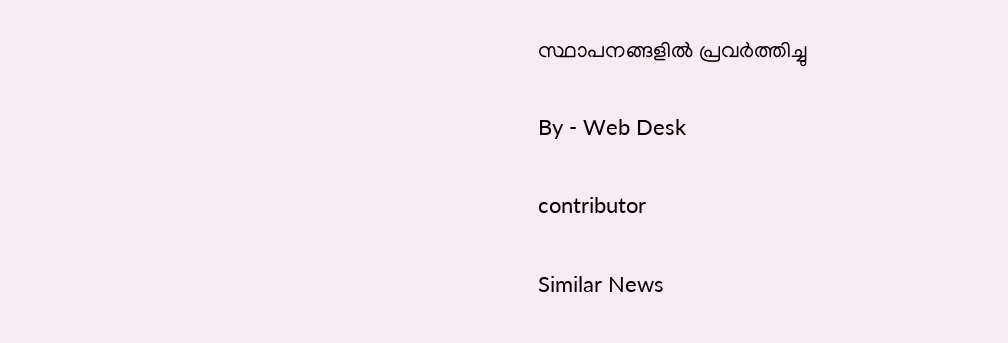സ്ഥാപനങ്ങളിൽ പ്രവർത്തിച്ചു

By - Web Desk

contributor

Similar News